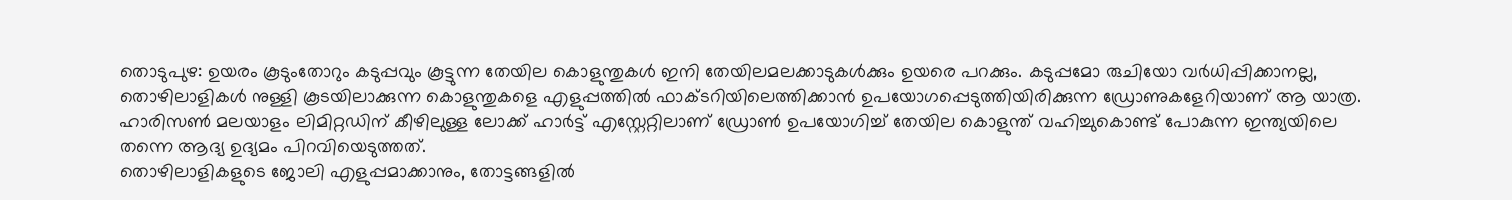തൊടുപുഴ: ഉയരം കൂടുംതോറും കടുപ്പവും കൂട്ടുന്ന തേയില കൊളുന്തുകൾ ഇനി തേയിലമലക്കാടുകൾക്കും ഉയരെ പറക്കും. കടുപ്പമോ രുചിയോ വർധിപ്പിക്കാനല്ല, തൊഴിലാളികൾ നുള്ളി കൂടയിലാക്കുന്ന കൊളുന്തുകളെ എളുപ്പത്തിൽ ഫാക്ടറിയിലെത്തിക്കാൻ ഉപയോഗപ്പെടുത്തിയിരിക്കുന്ന ഡ്രോണുകളേറിയാണ് ആ യാത്ര. ഹാരിസൺ മലയാളം ലിമിറ്റഡിന് കീഴിലുള്ള ലോക്ക് ഹാർട്ട് എസ്റ്റേറ്റിലാണ് ഡ്രോൺ ഉപയോഗിച്ച് തേയില കൊളുന്ത് വഹിച്ചുകൊണ്ട് പോകുന്ന ഇന്ത്യയിലെ തന്നെ ആദ്യ ഉദ്യമം പിറവിയെടുത്തത്.
തൊഴിലാളികളുടെ ജോലി എളുപ്പമാക്കാനും, തോട്ടങ്ങളിൽ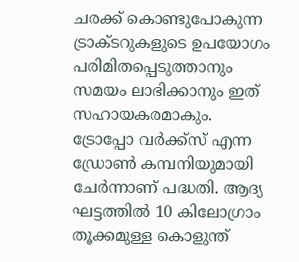ചരക്ക് കൊണ്ടുപോകുന്ന ട്രാക്ടറുകളുടെ ഉപയോഗം പരിമിതപ്പെടുത്താനും സമയം ലാഭിക്കാനും ഇത് സഹായകരമാകും. ട്രോപ്പോ വർക്ക്സ് എന്ന ഡ്രോൺ കമ്പനിയുമായി ചേർന്നാണ് പദ്ധതി. ആദ്യ ഘട്ടത്തിൽ 10 കിലോഗ്രാം തൂക്കമുള്ള കൊളുന്ത്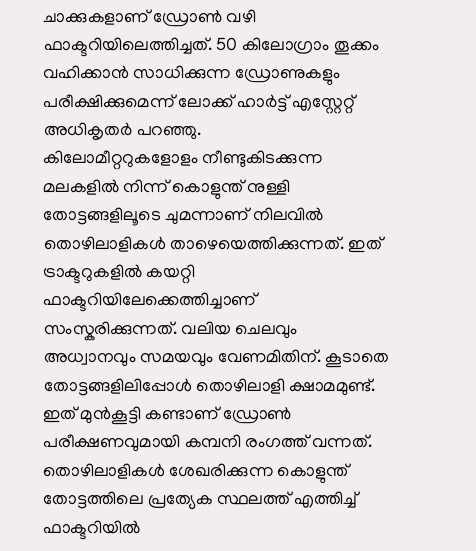ചാക്കുകളാണ് ഡ്രോൺ വഴി ഫാക്ടറിയിലെത്തിച്ചത്. 50 കിലോഗ്രാം തൂക്കം വഹിക്കാൻ സാധിക്കുന്ന ഡ്രോണുകളും പരീക്ഷിക്കുമെന്ന് ലോക്ക് ഹാർട്ട് എസ്റ്റേറ്റ് അധികൃതർ പറഞ്ഞു.
കിലോമീറ്ററുകളോളം നീണ്ടുകിടക്കുന്ന മലകളിൽ നിന്ന് കൊളുന്ത് നുള്ളി തോട്ടങ്ങളിലൂടെ ചുമന്നാണ് നിലവിൽ തൊഴിലാളികൾ താഴെയെത്തിക്കുന്നത്. ഇത് ട്രാക്ടറുകളിൽ കയറ്റി ഫാക്ടറിയിലേക്കെത്തിച്ചാണ് സംസ്കരിക്കുന്നത്. വലിയ ചെലവും അധ്വാനവും സമയവും വേണമിതിന്. കൂടാതെ തോട്ടങ്ങളിലിപ്പോൾ തൊഴിലാളി ക്ഷാമമുണ്ട്. ഇത് മുൻകൂട്ടി കണ്ടാണ് ഡ്രോൺ പരീക്ഷണവുമായി കമ്പനി രംഗത്ത് വന്നത്. തൊഴിലാളികൾ ശേഖരിക്കുന്ന കൊളുന്ത് തോട്ടത്തിലെ പ്രത്യേക സ്ഥലത്ത് എത്തിച്ച് ഫാക്ടറിയിൽ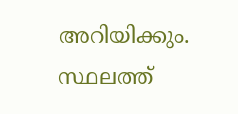അറിയിക്കും. സ്ഥലത്ത്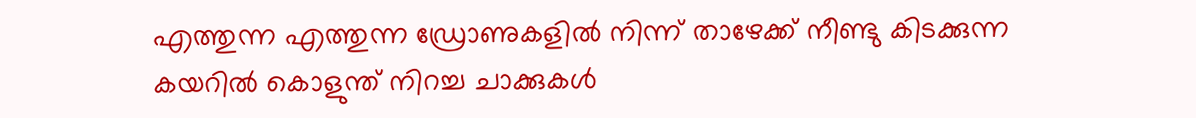എത്തുന്ന എത്തുന്ന ഡ്രോണുകളിൽ നിന്ന് താഴേക്ക് നീണ്ടു കിടക്കുന്ന കയറിൽ കൊളുന്ത് നിറച്ച ചാക്കുകൾ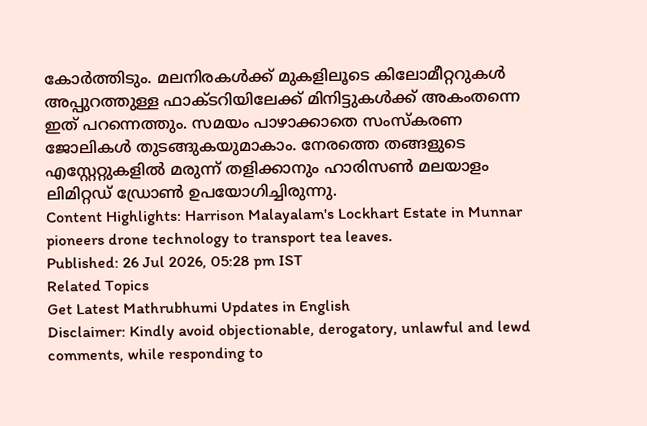കോർത്തിടും. മലനിരകൾക്ക് മുകളിലൂടെ കിലോമീറ്ററുകൾ അപ്പുറത്തുള്ള ഫാക്ടറിയിലേക്ക് മിനിട്ടുകൾക്ക് അകംതന്നെ ഇത് പറന്നെത്തും. സമയം പാഴാക്കാതെ സംസ്കരണ ജോലികൾ തുടങ്ങുകയുമാകാം. നേരത്തെ തങ്ങളുടെ എസ്റ്റേറ്റുകളിൽ മരുന്ന് തളിക്കാനും ഹാരിസൺ മലയാളം ലിമിറ്റഡ് ഡ്രോൺ ഉപയോഗിച്ചിരുന്നു.
Content Highlights: Harrison Malayalam's Lockhart Estate in Munnar pioneers drone technology to transport tea leaves.
Published: 26 Jul 2026, 05:28 pm IST
Related Topics
Get Latest Mathrubhumi Updates in English
Disclaimer: Kindly avoid objectionable, derogatory, unlawful and lewd comments, while responding to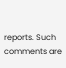reports. Such comments are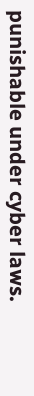punishable under cyber laws.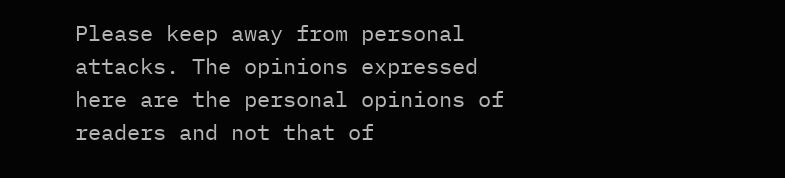Please keep away from personal attacks. The opinions expressed here are the personal opinions of readers and not that of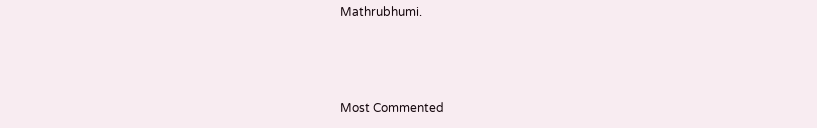Mathrubhumi.



Most Commented